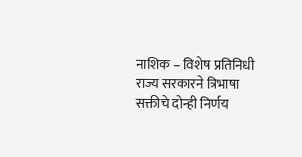नाशिक – विशेष प्रतिनिधी
राज्य सरकारने त्रिभाषा सक्तीचे दोन्ही निर्णय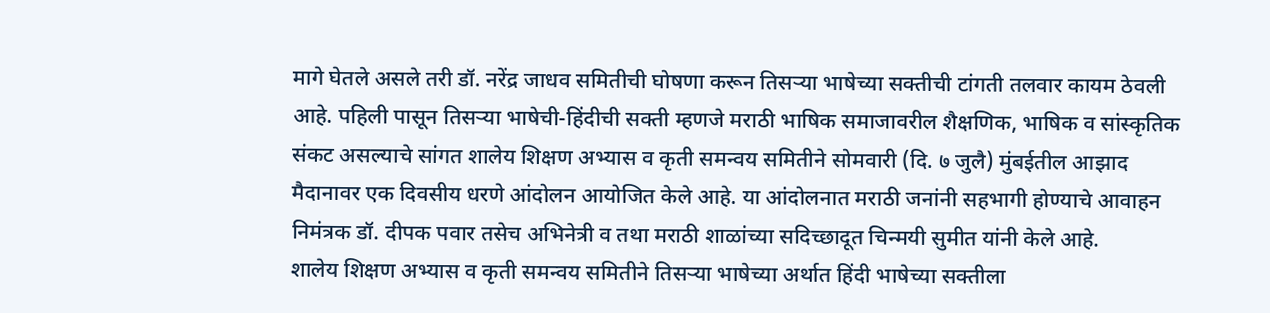मागे घेतले असले तरी डॉ. नरेंद्र जाधव समितीची घोषणा करून तिसऱ्या भाषेच्या सक्तीची टांगती तलवार कायम ठेवली आहे. पहिली पासून तिसऱ्या भाषेची-हिंदीची सक्ती म्हणजे मराठी भाषिक समाजावरील शैक्षणिक, भाषिक व सांस्कृतिक संकट असल्याचे सांगत शालेय शिक्षण अभ्यास व कृती समन्वय समितीने सोमवारी (दि. ७ जुलै) मुंबईतील आझाद मैदानावर एक दिवसीय धरणे आंदोलन आयोजित केले आहे. या आंदोलनात मराठी जनांनी सहभागी होण्याचे आवाहन निमंत्रक डॉ. दीपक पवार तसेच अभिनेत्री व तथा मराठी शाळांच्या सदिच्छादूत चिन्मयी सुमीत यांनी केले आहे.
शालेय शिक्षण अभ्यास व कृती समन्वय समितीने तिसऱ्या भाषेच्या अर्थात हिंदी भाषेच्या सक्तीला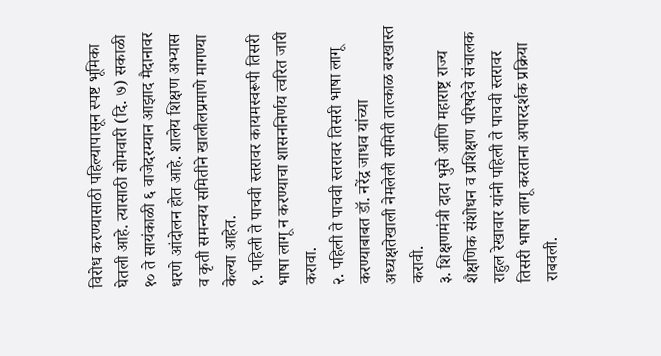विरोध करण्यासाठी पहिल्यापासून स्पष्ट भूमिका घेतली आहे. त्यासाठी सोमवारी (दि. ७) सकाळी १० ते सायंकाळी ६ वाजेदरम्यान आझाद मैदानावर धरणे आंदोलन होत आहे. शालेय शिक्षण अभ्यास व कृती समन्वय समितीने खालीलप्रमाणे मागण्या केल्या आहेत.
१. पहिली ते पाचवी स्तरावर कायमस्वरूपी तिसरी भाषा लागू न करण्याचा शासननिर्णय त्वरित जारी करावा.
२. पहिली ते पाचवी स्तरावर तिसरी भाषा लागू करण्याबाबत डॉ. नरेंद्र जाधव यांच्या अध्यक्षतेखाली नेमलेली समिती तात्काळ बरखास्त करावी.
३. शिक्षणमंत्री दादा भुसे आणि महाराष्ट्र राज्य शैक्षणिक संशोधन व प्रशिक्षण परिषदेचे संचालक राहुल रेखावार यांनी पहिली ते पाचवी स्तरावर तिसरी भाषा लागू करताना अपारदर्शक प्रक्रिया राबवली.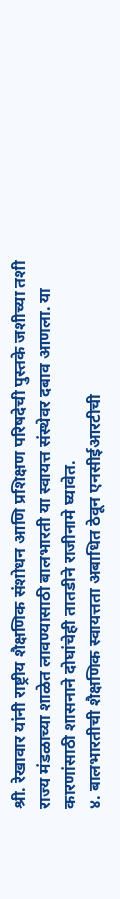श्री. रेखावार यांनी राष्ट्रीय शैक्षणिक संशोधन आणि प्रशिक्षण परिषदेची पुस्तके जशीच्या तशी राज्य मंडळाच्या शाळेत लावण्यासाठी बालभारती या स्वायत्त संस्थेवर दबाव आणला. या कारणांसाठी शासनाने दोघांचेही तातडीने राजीनामे घ्यावेत.
४. बालभारतीची शैक्षणिक स्वायत्तता अबाधित ठेवून एनसीईआरटीची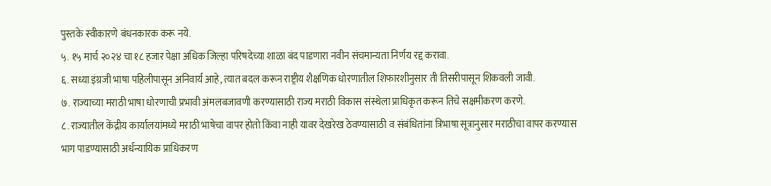पुस्तके स्वीकारणे बंधनकारक करू नये.
५. १५ मार्च २०२४ चा १८ हजार पेक्षा अधिक जिल्हा परिषदेच्या शाळा बंद पाडणारा नवीन संचमान्यता निर्णय रद्द करावा.
६. सध्या इंग्रजी भाषा पहिलीपासून अनिवार्य आहे, त्यात बदल करून राष्ट्रीय शैक्षणिक धोरणातील शिफारशीनुसार ती तिसरीपासून शिकवली जावी.
७. राज्याच्या मराठी भाषा धोरणाची प्रभावी अंमलबजावणी करण्यासाठी राज्य मराठी विकास संस्थेला प्राधिकृत करून तिचे सक्षमीकरण करणे.
८. राज्यातील केंद्रीय कार्यालयांमध्ये मराठी भाषेचा वापर होतो किंवा नाही यावर देखरेख ठेवण्यासाठी व संबंधितांना त्रिभाषा सूत्रानुसार मराठीचा वापर करण्यास भाग पाडण्यासाठी अर्धन्यायिक प्राधिकरण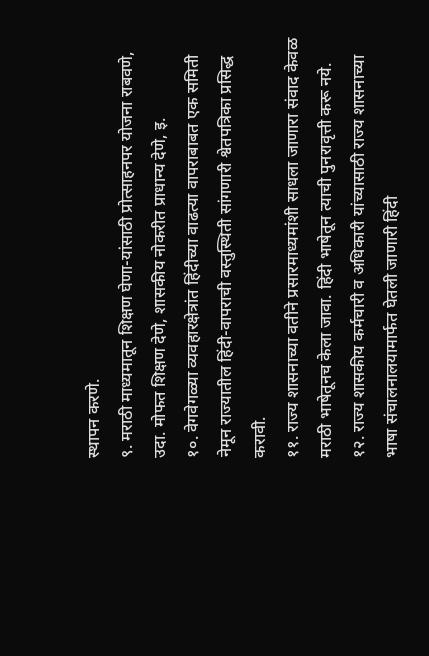स्थापन करणे.
९. मराठी माध्यमातून शिक्षण घेणा-यांसाठी प्रोत्साहनपर योजना राबवणे, उदा. मोफत शिक्षण देणे, शासकीय नोकरीत प्राधान्य देणे, इ.
१०. वेगवेगळ्या व्यवहारक्षेत्रांत हिंदीच्या वाढत्या वापराबाबत एक समिती नेमून राज्यातील हिंदी-वापराची वस्तुस्थिती सांगणारी श्वेतपत्रिका प्रसिद्ध करावी.
११. राज्य शासनाच्या वतीने प्रसारमाध्यमांशी साधला जाणारा संवाद केवळ मराठी भाषेतूनच केला जावा. हिंदी भाषेतून त्याची पुनरावृत्ती करू नये.
१२. राज्य शासकीय कर्मचारी व अधिकारी यांच्यासाठी राज्य शासनाच्या भाषा संचालनालयामार्फत घेतली जाणारी हिंदी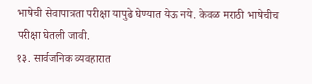भाषेची सेवापात्रता परीक्षा यापुढे घेण्यात येऊ नये. केवळ मराठी भाषेचीच परीक्षा घेतली जावी.
१३. सार्वजनिक व्यवहारात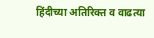हिंदीच्या अतिरिक्त व वाढत्या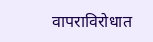वापराविरोधात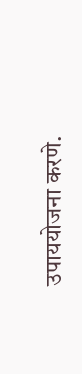उपाययोजना करणे.